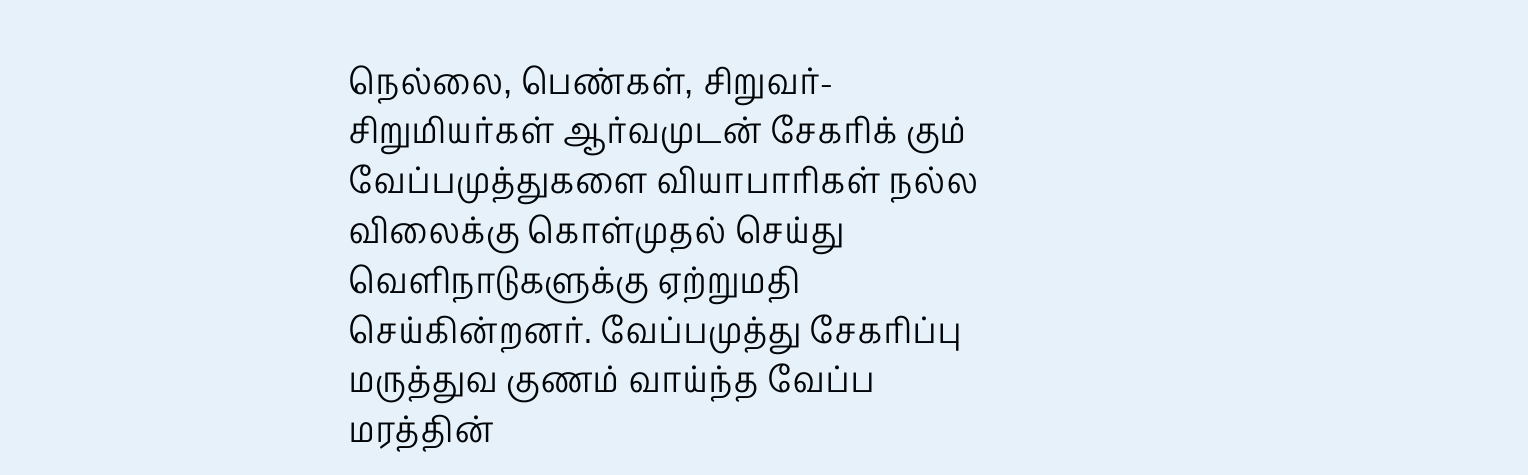நெல்லை, பெண்கள், சிறுவர்-சிறுமியர்கள் ஆர்வமுடன் சேகரிக் கும் வேப்பமுத்துகளை வியாபாரிகள் நல்ல விலைக்கு கொள்முதல் செய்து வெளிநாடுகளுக்கு ஏற்றுமதி செய்கின்றனர். வேப்பமுத்து சேகரிப்பு மருத்துவ குணம் வாய்ந்த வேப்ப மரத்தின்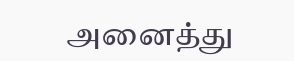அனைத்து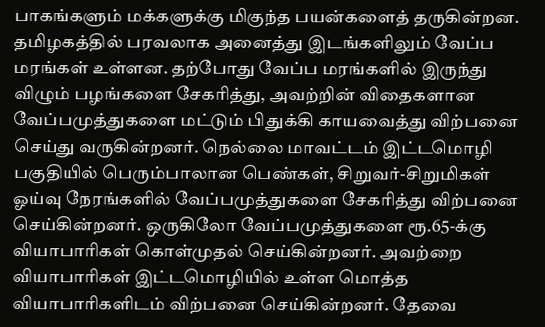பாகங்களும் மக்களுக்கு மிகுந்த பயன்களைத் தருகின்றன. தமிழகத்தில் பரவலாக அனைத்து இடங்களிலும் வேப்ப மரங்கள் உள்ளன. தற்போது வேப்ப மரங்களில் இருந்து விழும் பழங்களை சேகரித்து, அவற்றின் விதைகளான வேப்பமுத்துகளை மட்டும் பிதுக்கி காயவைத்து விற்பனை செய்து வருகின்றனர். நெல்லை மாவட்டம் இட்டமொழி பகுதியில் பெரும்பாலான பெண்கள், சிறுவர்-சிறுமிகள் ஓய்வு நேரங்களில் வேப்பமுத்துகளை சேகரித்து விற்பனை செய்கின்றனர். ஒருகிலோ வேப்பமுத்துகளை ரூ.65-க்கு வியாபாரிகள் கொள்முதல் செய்கின்றனர். அவற்றை வியாபாரிகள் இட்டமொழியில் உள்ள மொத்த வியாபாரிகளிடம் விற்பனை செய்கின்றனர். தேவை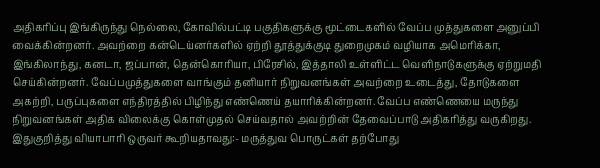அதிகரிப்பு இங்கிருந்து நெல்லை, கோவில்பட்டி பகுதிகளுக்கு மூட்டைகளில் வேப்ப முத்துகளை அனுப்பி வைக்கின்றனர். அவற்றை கன்டெய்னர்களில் ஏற்றி தூத்துக்குடி துறைமுகம் வழியாக அமெரிக்கா, இங்கிலாந்து, கனடா, ஜப்பான், தென்கொரியா, பிரேசில், இத்தாலி உள்ளிட்ட வெளிநாடுகளுக்கு ஏற்றுமதி செய்கின்றனர். வேப்பமுத்துகளை வாங்கும் தனியார் நிறுவனங்கள் அவற்றை உடைத்து, தோடுகளை அகற்றி, பருப்புகளை எந்திரத்தில் பிழிந்து எண்ணெய் தயாரிக்கின்றனர். வேப்ப எண்ணெயை மருந்து நிறுவனங்கள் அதிக விலைக்கு கொள்முதல் செய்வதால் அவற்றின் தேவைப்பாடு அதிகரித்து வருகிறது. இதுகுறித்து வியாபாரி ஒருவர் கூறியதாவது:- மருத்துவ பொருட்கள் தற்போது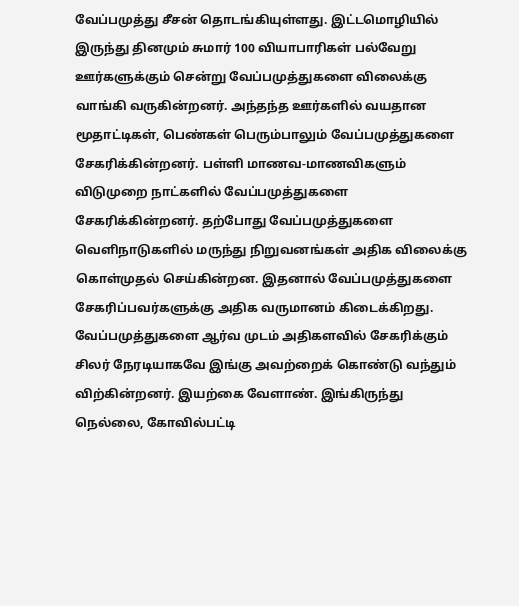வேப்பமுத்து சீசன் தொடங்கியுள்ளது. இட்டமொழியில் இருந்து தினமும் சுமார் 100 வியாபாரிகள் பல்வேறு ஊர்களுக்கும் சென்று வேப்பமுத்துகளை விலைக்கு வாங்கி வருகின்றனர். அந்தந்த ஊர்களில் வயதான மூதாட்டிகள், பெண்கள் பெரும்பாலும் வேப்பமுத்துகளை சேகரிக்கின்றனர். பள்ளி மாணவ-மாணவிகளும் விடுமுறை நாட்களில் வேப்பமுத்துகளை சேகரிக்கின்றனர். தற்போது வேப்பமுத்துகளை வெளிநாடுகளில் மருந்து நிறுவனங்கள் அதிக விலைக்கு கொள்முதல் செய்கின்றன. இதனால் வேப்பமுத்துகளை சேகரிப்பவர்களுக்கு அதிக வருமானம் கிடைக்கிறது. வேப்பமுத்துகளை ஆர்வ முடம் அதிகளவில் சேகரிக்கும் சிலர் நேரடியாகவே இங்கு அவற்றைக் கொண்டு வந்தும் விற்கின்றனர். இயற்கை வேளாண். இங்கிருந்து நெல்லை, கோவில்பட்டி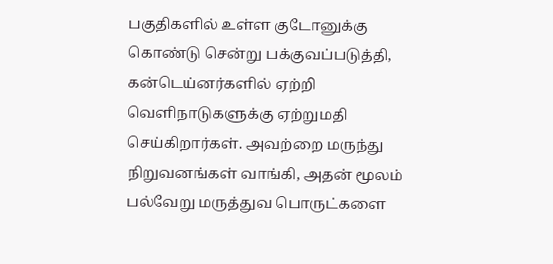பகுதிகளில் உள்ள குடோனுக்கு கொண்டு சென்று பக்குவப்படுத்தி, கன்டெய்னர்களில் ஏற்றி வெளிநாடுகளுக்கு ஏற்றுமதி செய்கிறார்கள். அவற்றை மருந்து நிறுவனங்கள் வாங்கி, அதன் மூலம் பல்வேறு மருத்துவ பொருட்களை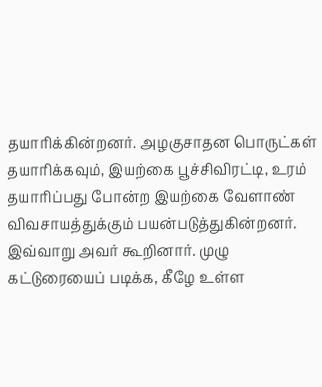தயாரிக்கின்றனர். அழகுசாதன பொருட்கள் தயாரிக்கவும், இயற்கை பூச்சிவிரட்டி, உரம் தயாரிப்பது போன்ற இயற்கை வேளாண் விவசாயத்துக்கும் பயன்படுத்துகின்றனர். இவ்வாறு அவர் கூறினார். முழு கட்டுரையைப் படிக்க, கீழே உள்ள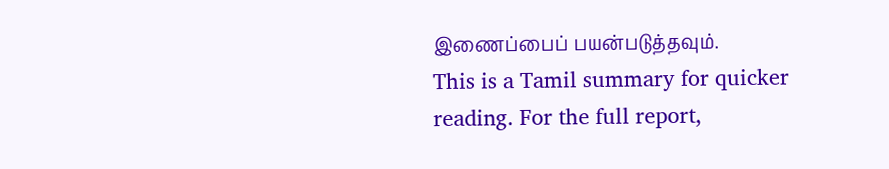இணைப்பைப் பயன்படுத்தவும்.
This is a Tamil summary for quicker reading. For the full report,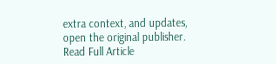extra context, and updates, open the original publisher.
Read Full Article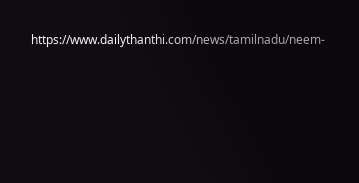https://www.dailythanthi.com/news/tamilnadu/neem-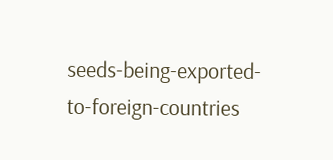seeds-being-exported-to-foreign-countries